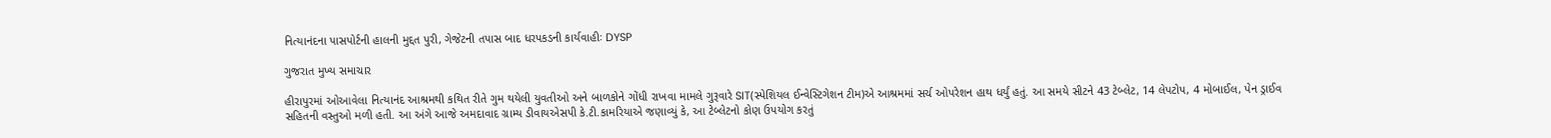નિત્યાનંદના પાસપોર્ટની હાલની મુદ્દત પુરી, ગેજેટની તપાસ બાદ ધરપકડની કાર્યવાહીઃ DYSP

ગુજરાત મુખ્ય સમાચાર

હીરાપુરમાં ઓઆવેલા નિત્યાનંદ આશ્રમથી કથિત રીતે ગુમ થયેલી યુવતીઓ અને બાળકોને ગોંધી રાખવા મામલે ગુરૂવારે SIT(સ્પેશિયલ ઈન્વેસ્ટિગેશન ટીમ)એ આશ્રમમાં સર્ચ ઓપરેશન હાથ ધર્યું હતું. આ સમયે સીટને 43 ટેબ્લેટ, 14 લેપટોપ, 4 મોબાઈલ, પેન ડ્રાઈવ સહિતની વસ્તુઓ મળી હતી. આ અંગે આજે અમદાવાદ ગ્રામ્ય ડીવાયએસપી કે.ટી.કામરિયાએ જણાવ્યું કે, આ ટેબ્લેટનો કોણ ઉપયોગ કરતું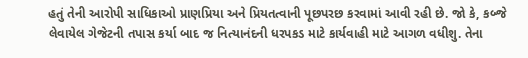હતું તેની આરોપી સાધિકાઓ પ્રાણપ્રિયા અને પ્રિયતત્વાની પૂછપરછ કરવામાં આવી રહી છે. જો કે, કબ્જે લેવાયેલ ગેજેટની તપાસ કર્યા બાદ જ નિત્યાનંદની ધરપકડ માટે કાર્યવાહી માટે આગળ વધીશુ. તેના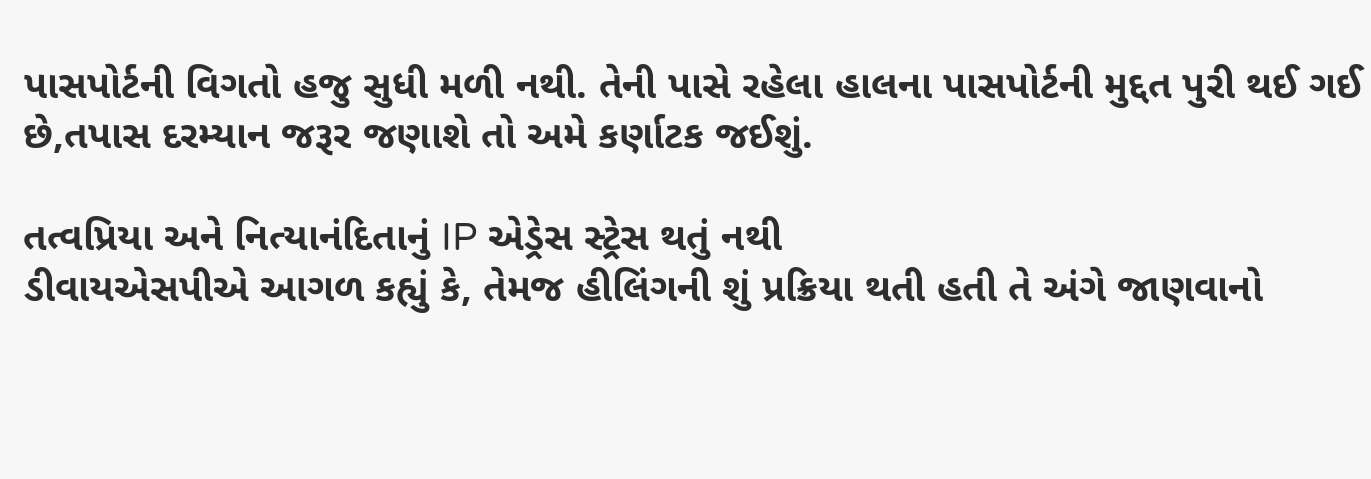પાસપોર્ટની વિગતો હજુ સુધી મળી નથી. તેની પાસે રહેલા હાલના પાસપોર્ટની મુદ્દત પુરી થઈ ગઈ છે,તપાસ દરમ્યાન જરૂર જણાશે તો અમે કર્ણાટક જઈશું.

તત્વપ્રિયા અને નિત્યાનંદિતાનું IP એડ્રેસ સ્ટ્રેસ થતું નથી
ડીવાયએસપીએ આગળ કહ્યું કે, તેમજ હીલિંગની શું પ્રક્રિયા થતી હતી તે અંગે જાણવાનો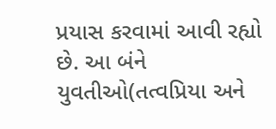પ્રયાસ કરવામાં આવી રહ્યો છે. આ બંને યુવતીઓ(તત્વપ્રિયા અને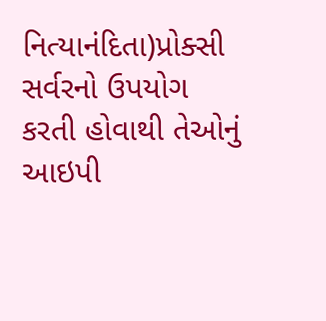નિત્યાનંદિતા)પ્રોક્સી સર્વરનો ઉપયોગ કરતી હોવાથી તેઓનું આઇપી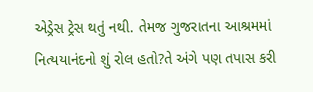એડ્રેસ ટ્રેસ થતું નથી. તેમજ ગુજરાતના આશ્રમમાં નિત્યયાનંદનો શું રોલ હતો?તે અંગે પણ તપાસ કરી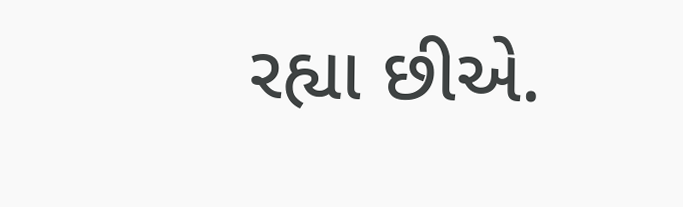રહ્યા છીએ.